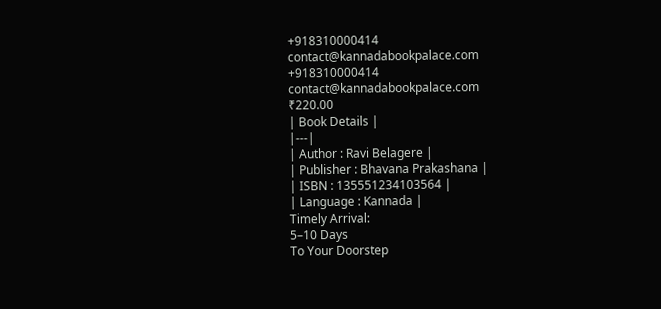+918310000414
contact@kannadabookpalace.com
+918310000414
contact@kannadabookpalace.com
₹220.00
| Book Details |
|---|
| Author : Ravi Belagere |
| Publisher : Bhavana Prakashana |
| ISBN : 135551234103564 |
| Language : Kannada |
Timely Arrival:
5–10 Days
To Your Doorstep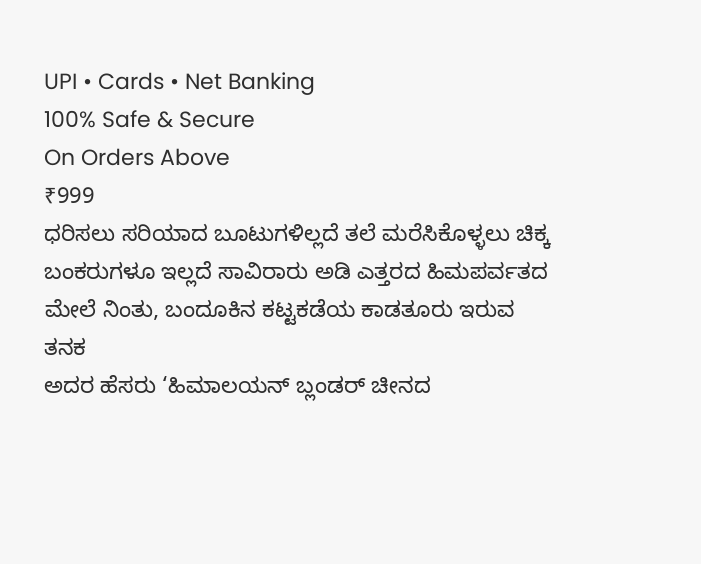UPI • Cards • Net Banking
100% Safe & Secure
On Orders Above
₹999
ಧರಿಸಲು ಸರಿಯಾದ ಬೂಟುಗಳಿಲ್ಲದೆ ತಲೆ ಮರೆಸಿಕೊಳ್ಳಲು ಚಿಕ್ಕ ಬಂಕರುಗಳೂ ಇಲ್ಲದೆ ಸಾವಿರಾರು ಅಡಿ ಎತ್ತರದ ಹಿಮಪರ್ವತದ ಮೇಲೆ ನಿಂತು, ಬಂದೂಕಿನ ಕಟ್ಟಕಡೆಯ ಕಾಡತೂರು ಇರುವ ತನಕ
ಅದರ ಹೆಸರು ‘ಹಿಮಾಲಯನ್ ಬ್ಲಂಡರ್ ಚೀನದ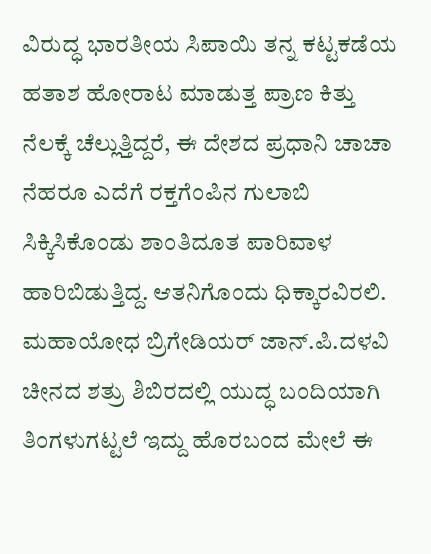ವಿರುದ್ಧ ಭಾರತೀಯ ಸಿಪಾಯಿ ತನ್ನ ಕಟ್ಟಕಡೆಯ ಹತಾಶ ಹೋರಾಟ ಮಾಡುತ್ತ ಪ್ರಾಣ ಕಿತ್ತು ನೆಲಕ್ಕೆ ಚೆಲ್ಲುತ್ತಿದ್ದರೆ, ಈ ದೇಶದ ಪ್ರಧಾನಿ ಚಾಚಾ ನೆಹರೂ ಎದೆಗೆ ರಕ್ತಗೆಂಪಿನ ಗುಲಾಬಿ ಸಿಕ್ಕಿಸಿಕೊಂಡು ಶಾಂತಿದೂತ ಪಾರಿವಾಳ ಹಾರಿಬಿಡುತ್ತಿದ್ದ. ಆತನಿಗೊಂದು ಧಿಕ್ಕಾರವಿರಲಿ.
ಮಹಾಯೋಧ ಬ್ರಿಗೇಡಿಯರ್ ಜಾನ್.ಪಿ.ದಳವಿ ಚೀನದ ಶತ್ರು ಶಿಬಿರದಲ್ಲಿ ಯುದ್ಧ ಬಂದಿಯಾಗಿ ತಿಂಗಳುಗಟ್ಟಲೆ ಇದ್ದು ಹೊರಬಂದ ಮೇಲೆ ಈ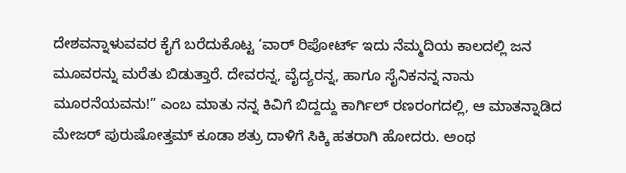ದೇಶವನ್ನಾಳುವವರ ಕೈಗೆ ಬರೆದುಕೊಟ್ಟ ‘ವಾರ್ ರಿಪೋರ್ಟ್ ಇದು ನೆಮ್ಮದಿಯ ಕಾಲದಲ್ಲಿ ಜನ ಮೂವರನ್ನು ಮರೆತು ಬಿಡುತ್ತಾರೆ. ದೇವರನ್ನ, ವೈದ್ಯರನ್ನ, ಹಾಗೂ ಸೈನಿಕನನ್ನ ನಾನು ಮೂರನೆಯವನು!” ಎಂಬ ಮಾತು ನನ್ನ ಕಿವಿಗೆ ಬಿದ್ದದ್ದು ಕಾರ್ಗಿಲ್ ರಣರಂಗದಲ್ಲಿ, ಆ ಮಾತನ್ನಾಡಿದ ಮೇಜರ್ ಪುರುಷೋತ್ತಮ್ ಕೂಡಾ ಶತ್ರು ದಾಳಿಗೆ ಸಿಕ್ಕಿ ಹತರಾಗಿ ಹೋದರು. ಅಂಥ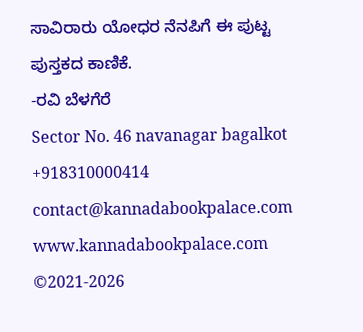ಸಾವಿರಾರು ಯೋಧರ ನೆನಪಿಗೆ ಈ ಪುಟ್ಟ ಪುಸ್ತಕದ ಕಾಣಿಕೆ.
-ರವಿ ಬೆಳಗೆರೆ
Sector No. 46 navanagar bagalkot
+918310000414
contact@kannadabookpalace.com
www.kannadabookpalace.com
©2021-2026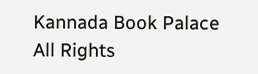Kannada Book Palace All Rights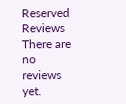Reserved
Reviews
There are no reviews yet.